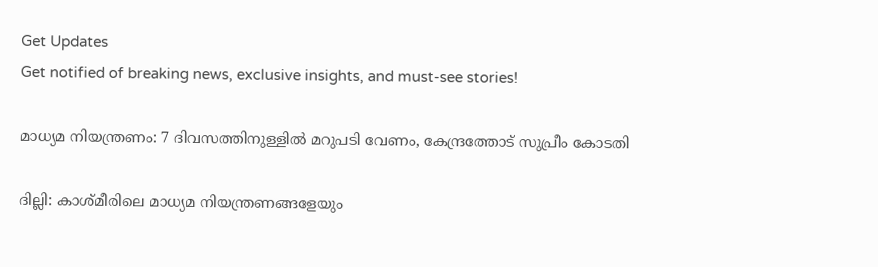Get Updates
Get notified of breaking news, exclusive insights, and must-see stories!

മാധ്യമ നിയന്ത്രണം: 7 ദിവസത്തിനുള്ളില്‍ മറുപടി വേണം, കേന്ദ്രത്തോട് സുപ്രീം കോടതി

ദില്ലി: കാശ്മീരിലെ മാധ്യമ നിയന്ത്രണങ്ങളേയും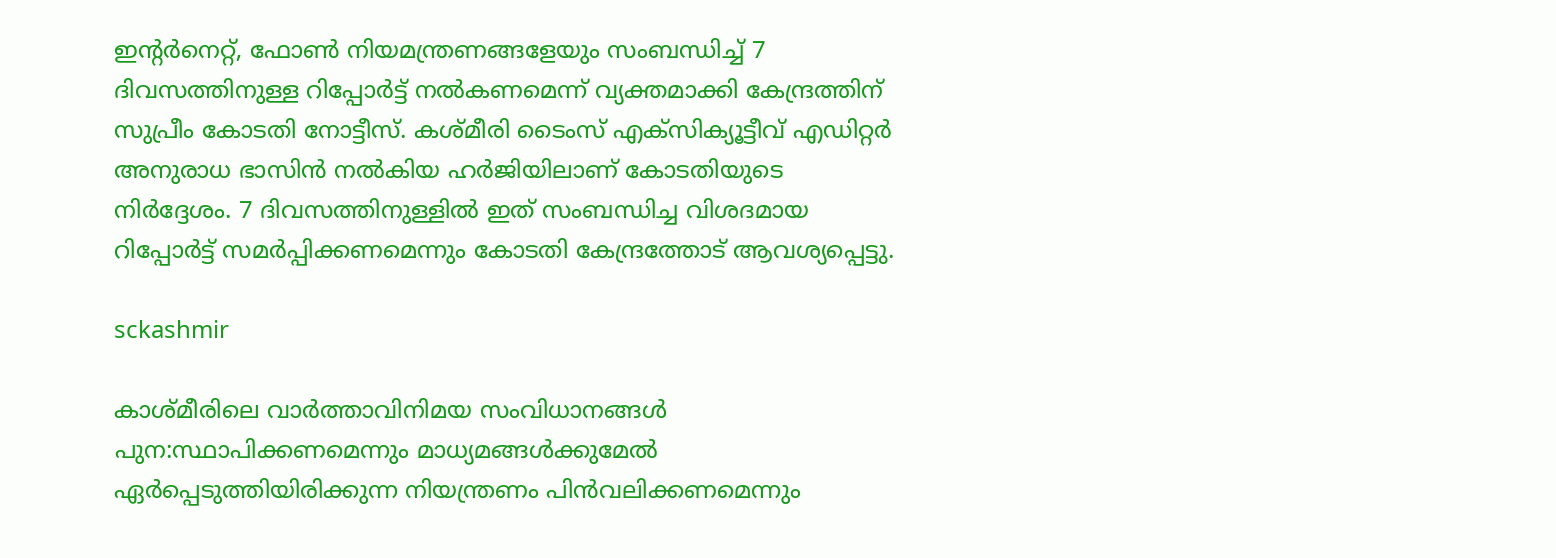ഇന്‍റര്‍നെറ്റ്, ഫോണ്‍ നിയമന്ത്രണങ്ങളേയും സംബന്ധിച്ച് 7 ദിവസത്തിനുള്ള റിപ്പോര്‍ട്ട് നല്‍കണമെന്ന് വ്യക്തമാക്കി കേന്ദ്രത്തിന് സുപ്രീം കോടതി നോട്ടീസ്. കശ്മീരി ടൈംസ് എക്‌സിക്യൂട്ടീവ് എഡിറ്റര്‍ അനുരാധ ഭാസിന്‍ നല്‍കിയ ഹര്‍ജിയിലാണ് കോടതിയുടെ നിര്‍ദ്ദേശം. 7 ദിവസത്തിനുള്ളില്‍ ഇത് സംബന്ധിച്ച വിശദമായ റിപ്പോര്‍ട്ട് സമര്‍പ്പിക്കണമെന്നും കോടതി കേന്ദ്രത്തോട് ആവശ്യപ്പെട്ടു.

sckashmir

കാശ്മീരിലെ വാര്‍ത്താവിനിമയ സംവിധാനങ്ങള്‍ പുന:സ്ഥാപിക്കണമെന്നും മാധ്യമങ്ങള്‍ക്കുമേല്‍ ഏര്‍പ്പെടുത്തിയിരിക്കുന്ന നിയന്ത്രണം പിന്‍വലിക്കണമെന്നും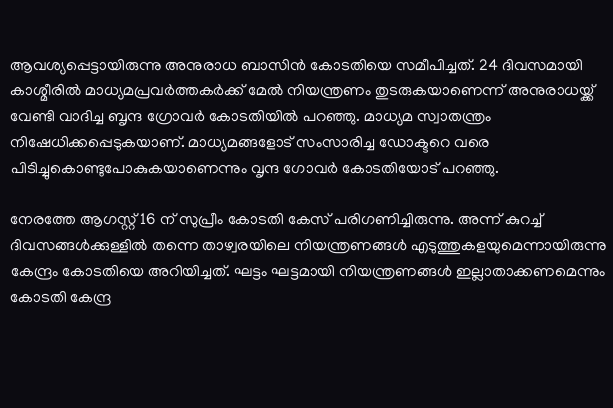ആവശ്യപ്പെട്ടായിരുന്നു അനുരാധ ബാസിന്‍ കോടതിയെ സമീപിച്ചത്. 24 ദിവസമായി കാശ്മീരില്‍ മാധ്യമപ്രവര്‍ത്തകര്‍ക്ക് മേല്‍ നിയന്ത്രണം തുടരുകയാണെന്ന് അനുരാധയ്ക്ക് വേണ്ടി വാദിച്ച ബൃന്ദ ഗ്രോവര്‍ കോടതിയില്‍ പറഞ്ഞു. മാധ്യമ സ്വാതന്ത്രം നിഷേധിക്കപ്പെടുകയാണ്. മാധ്യമങ്ങളോട് സംസാരിച്ച ഡോക്ടറെ വരെ പിടിച്ചുകൊണ്ടുപോകുകയാണെന്നും വൃന്ദ ഗോവര്‍ കോടതിയോട് പറഞ്ഞു.

നേരത്തേ ആഗസ്റ്റ് 16 ന് സുപ്രീം കോടതി കേസ് പരിഗണിച്ചിരുന്നു. അന്ന് കുറച്ച് ദിവസങ്ങള്‍ക്കുള്ളില്‍ തന്നെ താഴ്വരയിലെ നിയന്ത്രണങ്ങള്‍ എടുത്തുകളയുമെന്നായിരുന്നു കേന്ദ്രം കോടതിയെ അറിയിച്ചത്. ഘട്ടം ഘട്ടമായി നിയന്ത്രണങ്ങള്‍ ഇല്ലാതാക്കണമെന്നും കോടതി കേന്ദ്ര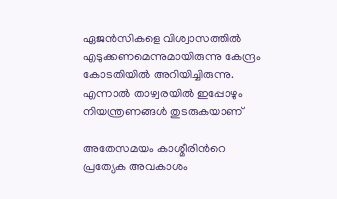ഏജന്‍സികളെ വിശ്വാസത്തില്‍ എടുക്കണമെന്നുമായിരുന്നു കേന്ദ്രം കോടതിയില്‍ അറിയിച്ചിരുന്നു. എന്നാല്‍ താഴ്വരയില്‍ ഇപ്പോഴും നിയന്ത്രണങ്ങള്‍ തുടരുകയാണ്

അതേസമയം കാശ്മീരിന്‍റെ പ്രത്യേക അവകാശം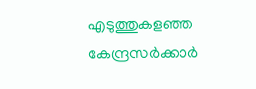എടുത്തുകളഞ്ഞ കേന്ദ്രസര്‍ക്കാര്‍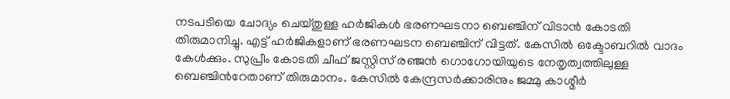നടപടിയെ ചോദ്യം ചെയ്തുള്ള ഹര്‍ജികള്‍ ഭരണഘടനാ ബെഞ്ചിന് വിടാന്‍ കോടതി തിരുമാനിച്ചു. എട്ട് ഹര്‍ജികളാണ് ഭരണഘടന ബെഞ്ചിന് വിട്ടത്. കേസില്‍ ഒക്ടോബറില്‍ വാദം കേള്‍ക്കും. സുപ്രീം കോടതി ചീഫ് ജസ്റ്റിസ് രഞ്ജന്‍ ഗൊഗോയിയുടെ നേതൃത്വത്തിലുള്ള ബെഞ്ചിന്‍റേതാണ് തിരുമാനം. കേസില്‍ കേന്ദ്രസര്‍ക്കാരിനും ജമ്മു കാശ്മീര്‍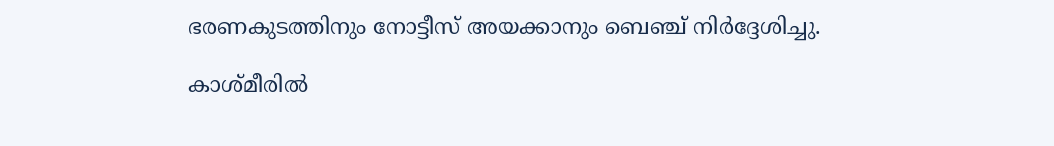ഭരണകുടത്തിനും നോട്ടീസ് അയക്കാനും ബെഞ്ച് നിര്‍ദ്ദേശിച്ചു.

കാശ്മീരില്‍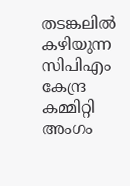തടങ്കലില്‍ കഴിയുന്ന സിപിഎം കേന്ദ്ര കമ്മിറ്റി അംഗം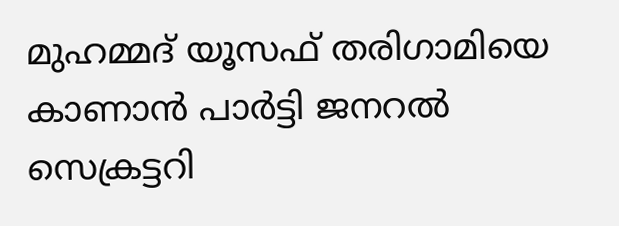മുഹമ്മദ് യൂസഫ് തരിഗാമിയെ കാണാന്‍ പാര്‍ട്ടി ജനറല്‍ സെക്രട്ടറി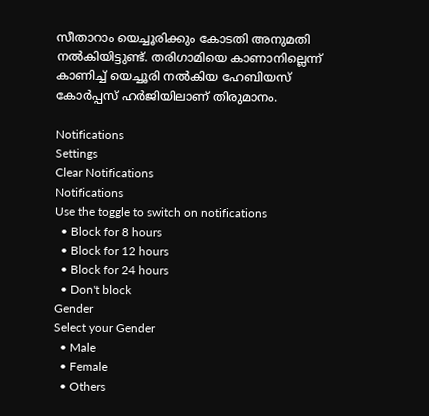സീതാറാം യെച്ചൂരിക്കും കോടതി അനുമതി നല്‍കിയിട്ടുണ്ട്. തരിഗാമിയെ കാണാനില്ലെന്ന് കാണിച്ച് യെച്ചൂരി നല്‍കിയ ഹേബിയസ് കോര്‍പ്പസ് ഹര്‍ജിയിലാണ് തിരുമാനം.

Notifications
Settings
Clear Notifications
Notifications
Use the toggle to switch on notifications
  • Block for 8 hours
  • Block for 12 hours
  • Block for 24 hours
  • Don't block
Gender
Select your Gender
  • Male
  • Female
  • Others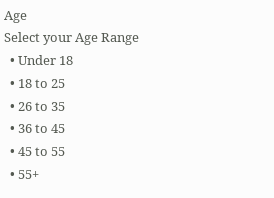Age
Select your Age Range
  • Under 18
  • 18 to 25
  • 26 to 35
  • 36 to 45
  • 45 to 55
  • 55+